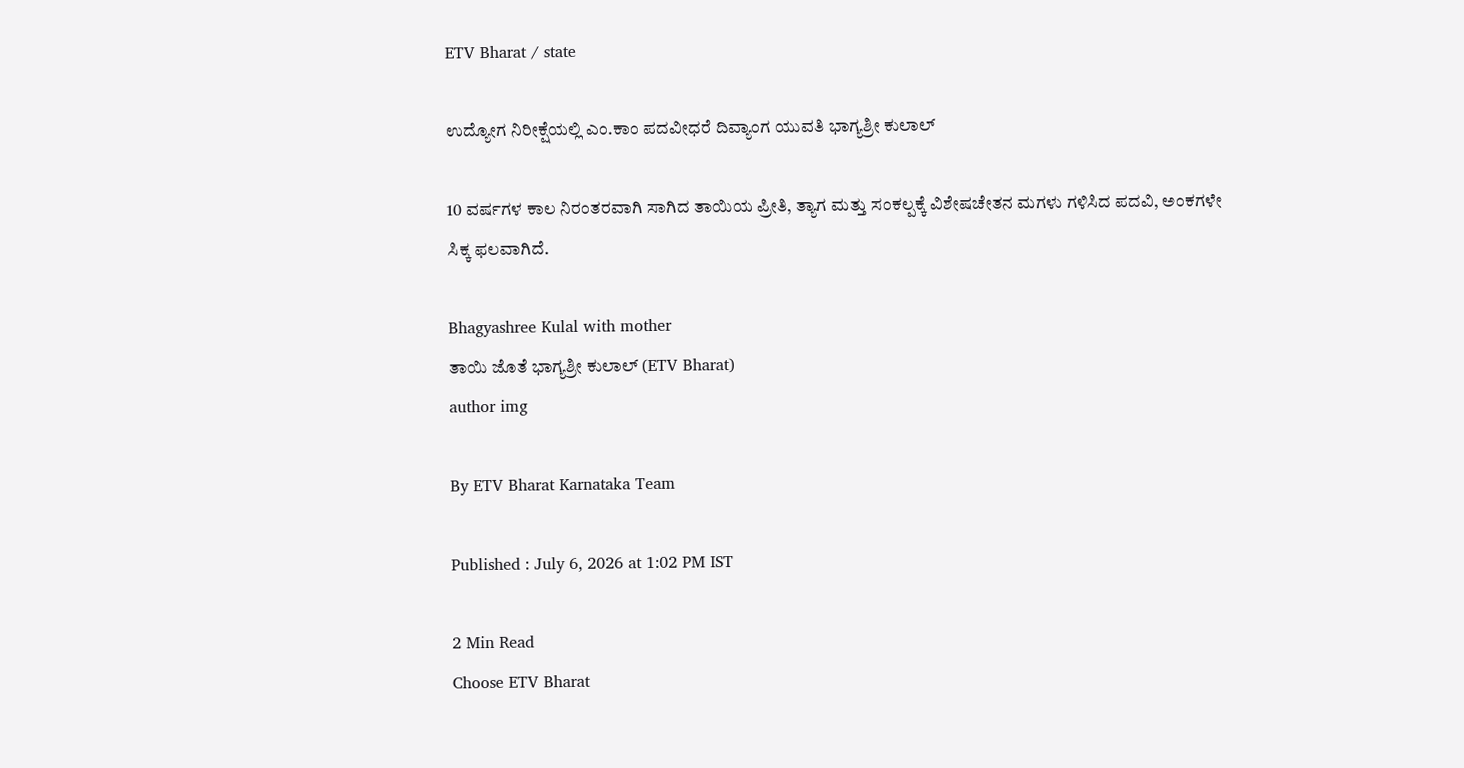ETV Bharat / state

ಉದ್ಯೋಗ ನಿರೀಕ್ಷೆಯಲ್ಲಿ ಎಂ.ಕಾಂ ಪದವೀಧರೆ ದಿವ್ಯಾಂಗ ಯುವತಿ ಭಾಗ್ಯಶ್ರೀ ಕುಲಾಲ್

10 ವರ್ಷಗಳ ಕಾಲ ನಿರಂತರವಾಗಿ ಸಾಗಿದ ತಾಯಿಯ ಪ್ರೀತಿ, ತ್ಯಾಗ ಮತ್ತು ಸಂಕಲ್ಪಕ್ಕೆ ವಿಶೇಷಚೇತನ ಮಗಳು ಗಳಿಸಿದ ಪದವಿ, ಅಂಕಗಳೇ ಸಿಕ್ಕ ಫಲವಾಗಿದೆ.

Bhagyashree Kulal with mother
ತಾಯಿ ಜೊತೆ ಭಾಗ್ಯಶ್ರೀ ಕುಲಾಲ್ (ETV Bharat)
author img

By ETV Bharat Karnataka Team

Published : July 6, 2026 at 1:02 PM IST

2 Min Read
Choose ETV Bharat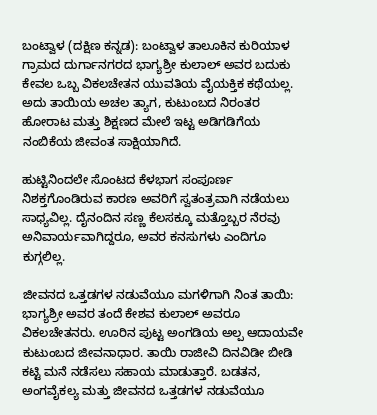ಬಂಟ್ವಾಳ (ದಕ್ಷಿಣ ಕನ್ನಡ): ಬಂಟ್ವಾಳ ತಾಲೂಕಿನ ಕುರಿಯಾಳ ಗ್ರಾಮದ ದುರ್ಗಾನಗರದ ಭಾಗ್ಯಶ್ರೀ ಕುಲಾಲ್ ಅವರ ಬದುಕು ಕೇವಲ ಒಬ್ಬ ವಿಕಲಚೇತನ ಯುವತಿಯ ವೈಯಕ್ತಿಕ ಕಥೆಯಲ್ಲ. ಅದು ತಾಯಿಯ ಅಚಲ ತ್ಯಾಗ, ಕುಟುಂಬದ ನಿರಂತರ ಹೋರಾಟ ಮತ್ತು ಶಿಕ್ಷಣದ ಮೇಲೆ ಇಟ್ಟ ಅಡಿಗಡಿಗೆಯ ನಂಬಿಕೆಯ ಜೀವಂತ ಸಾಕ್ಷಿಯಾಗಿದೆ.

ಹುಟ್ಟಿನಿಂದಲೇ ಸೊಂಟದ ಕೆಳಭಾಗ ಸಂಪೂರ್ಣ ನಿಶಕ್ತಗೊಂಡಿರುವ ಕಾರಣ ಅವರಿಗೆ ಸ್ವತಂತ್ರವಾಗಿ ನಡೆಯಲು ಸಾಧ್ಯವಿಲ್ಲ. ದೈನಂದಿನ ಸಣ್ಣ ಕೆಲಸಕ್ಕೂ ಮತ್ತೊಬ್ಬರ ನೆರವು ಅನಿವಾರ್ಯವಾಗಿದ್ದರೂ, ಅವರ ಕನಸುಗಳು ಎಂದಿಗೂ ಕುಗ್ಗಲಿಲ್ಲ.

ಜೀವನದ ಒತ್ತಡಗಳ ನಡುವೆಯೂ ಮಗಳಿಗಾಗಿ ನಿಂತ ತಾಯಿ: ಭಾಗ್ಯಶ್ರೀ ಅವರ ತಂದೆ ಕೇಶವ ಕುಲಾಲ್ ಅವರೂ ವಿಕಲಚೇತನರು. ಊರಿನ ಪುಟ್ಟ ಅಂಗಡಿಯ ಅಲ್ಪ ಆದಾಯವೇ ಕುಟುಂಬದ ಜೀವನಾಧಾರ. ತಾಯಿ ರಾಜೀವಿ ದಿನವಿಡೀ ಬೀಡಿ ಕಟ್ಟಿ ಮನೆ ನಡೆಸಲು ಸಹಾಯ ಮಾಡುತ್ತಾರೆ. ಬಡತನ, ಅಂಗವೈಕಲ್ಯ ಮತ್ತು ಜೀವನದ ಒತ್ತಡಗಳ ನಡುವೆಯೂ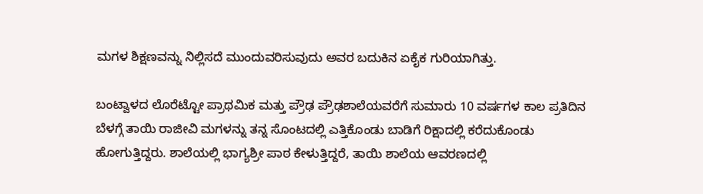ಮಗಳ ಶಿಕ್ಷಣವನ್ನು ನಿಲ್ಲಿಸದೆ ಮುಂದುವರಿಸುವುದು ಅವರ ಬದುಕಿನ ಏಕೈಕ ಗುರಿಯಾಗಿತ್ತು.

ಬಂಟ್ವಾಳದ ಲೊರೆಟ್ಟೋ ಪ್ರಾಥಮಿಕ ಮತ್ತು ಪ್ರೌಢ ಪ್ರೌಢಶಾಲೆಯವರೆಗೆ ಸುಮಾರು 10 ವರ್ಷಗಳ ಕಾಲ ಪ್ರತಿದಿನ ಬೆಳಗ್ಗೆ ತಾಯಿ ರಾಜೀವಿ ಮಗಳನ್ನು ತನ್ನ ಸೊಂಟದಲ್ಲಿ ಎತ್ತಿಕೊಂಡು ಬಾಡಿಗೆ ರಿಕ್ಷಾದಲ್ಲಿ ಕರೆದುಕೊಂಡು ಹೋಗುತ್ತಿದ್ದರು. ಶಾಲೆಯಲ್ಲಿ ಭಾಗ್ಯಶ್ರೀ ಪಾಠ ಕೇಳುತ್ತಿದ್ದರೆ, ತಾಯಿ ಶಾಲೆಯ ಆವರಣದಲ್ಲಿ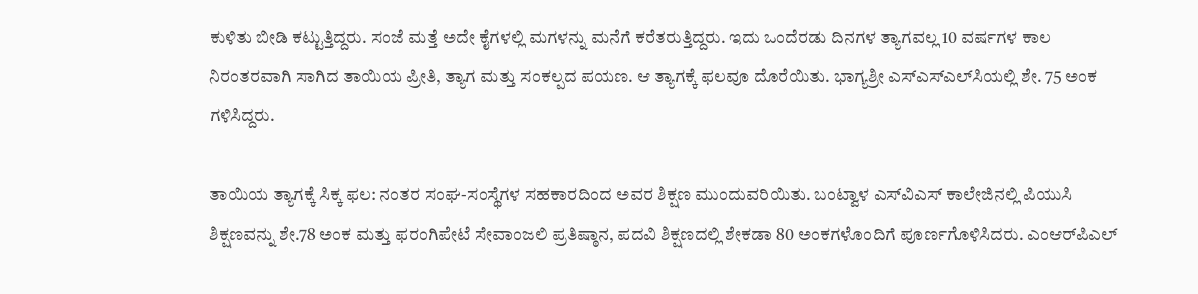ಕುಳಿತು ಬೀಡಿ ಕಟ್ಟುತ್ತಿದ್ದರು. ಸಂಜೆ ಮತ್ತೆ ಅದೇ ಕೈಗಳಲ್ಲಿ ಮಗಳನ್ನು ಮನೆಗೆ ಕರೆತರುತ್ತಿದ್ದರು. ಇದು ಒಂದೆರಡು ದಿನಗಳ ತ್ಯಾಗವಲ್ಲ 10 ವರ್ಷಗಳ ಕಾಲ ನಿರಂತರವಾಗಿ ಸಾಗಿದ ತಾಯಿಯ ಪ್ರೀತಿ, ತ್ಯಾಗ ಮತ್ತು ಸಂಕಲ್ಪದ ಪಯಣ. ಆ ತ್ಯಾಗಕ್ಕೆ ಫಲವೂ ದೊರೆಯಿತು. ಭಾಗ್ಯಶ್ರೀ ಎಸ್‌ಎಸ್‌ಎಲ್‌ಸಿಯಲ್ಲಿ ಶೇ. 75 ಅಂಕ ಗಳಿಸಿದ್ದರು.

ತಾಯಿಯ ತ್ಯಾಗಕ್ಕೆ ಸಿಕ್ಕ ಫಲ: ನಂತರ ಸಂಘ-ಸಂಸ್ಥೆಗಳ ಸಹಕಾರದಿಂದ ಅವರ ಶಿಕ್ಷಣ ಮುಂದುವರಿಯಿತು. ಬಂಟ್ವಾಳ ಎಸ್‌ವಿಎಸ್ ಕಾಲೇಜಿನಲ್ಲಿ ಪಿಯುಸಿ ಶಿಕ್ಷಣವನ್ನು ಶೇ.78 ಅಂಕ ಮತ್ತು ಫರಂಗಿಪೇಟೆ ಸೇವಾಂಜಲಿ ಪ್ರತಿಷ್ಠಾನ, ಪದವಿ ಶಿಕ್ಷಣದಲ್ಲಿ ಶೇಕಡಾ 80 ಅಂಕಗಳೊಂದಿಗೆ ಪೂರ್ಣಗೊಳಿಸಿದರು. ಎಂಆರ್‌ಪಿಎಲ್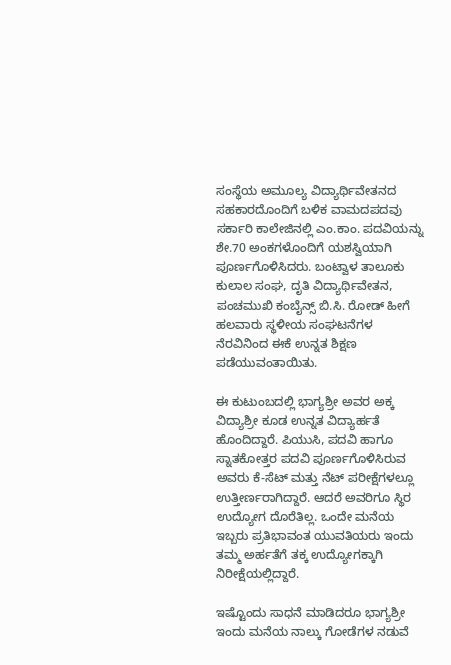ಸಂಸ್ಥೆಯ ಅಮೂಲ್ಯ ವಿದ್ಯಾರ್ಥಿವೇತನದ ಸಹಕಾರದೊಂದಿಗೆ ಬಳಿಕ ವಾಮದಪದವು ಸರ್ಕಾರಿ ಕಾಲೇಜಿನಲ್ಲಿ ಎಂ.ಕಾಂ. ಪದವಿಯನ್ನು ಶೇ.70 ಅಂಕಗಳೊಂದಿಗೆ ಯಶಸ್ವಿಯಾಗಿ ಪೂರ್ಣಗೊಳಿಸಿದರು. ಬಂಟ್ವಾಳ ತಾಲೂಕು ಕುಲಾಲ ಸಂಘ, ದೃತಿ ವಿದ್ಯಾರ್ಥಿವೇತನ, ಪಂಚಮುಖಿ ಕಂಬೈನ್ಸ್ ಬಿ.ಸಿ. ರೋಡ್ ಹೀಗೆ ಹಲವಾರು ಸ್ಥಳೀಯ ಸಂಘಟನೆಗಳ ನೆರವಿನಿಂದ ಈಕೆ ಉನ್ನತ ಶಿಕ್ಷಣ ಪಡೆಯುವಂತಾಯಿತು.

ಈ ಕುಟುಂಬದಲ್ಲಿ ಭಾಗ್ಯಶ್ರೀ ಅವರ ಅಕ್ಕ ವಿದ್ಯಾಶ್ರೀ ಕೂಡ ಉನ್ನತ ವಿದ್ಯಾರ್ಹತೆ ಹೊಂದಿದ್ದಾರೆ. ಪಿಯುಸಿ, ಪದವಿ ಹಾಗೂ ಸ್ನಾತಕೋತ್ತರ ಪದವಿ ಪೂರ್ಣಗೊಳಿಸಿರುವ ಅವರು ಕೆ-ಸೆಟ್ ಮತ್ತು ನೆಟ್ ಪರೀಕ್ಷೆಗಳಲ್ಲೂ ಉತ್ತೀರ್ಣರಾಗಿದ್ದಾರೆ. ಆದರೆ ಅವರಿಗೂ ಸ್ಥಿರ ಉದ್ಯೋಗ ದೊರೆತಿಲ್ಲ. ಒಂದೇ ಮನೆಯ ಇಬ್ಬರು ಪ್ರತಿಭಾವಂತ ಯುವತಿಯರು ಇಂದು ತಮ್ಮ ಅರ್ಹತೆಗೆ ತಕ್ಕ ಉದ್ಯೋಗಕ್ಕಾಗಿ ನಿರೀಕ್ಷೆಯಲ್ಲಿದ್ದಾರೆ.

ಇಷ್ಟೊಂದು ಸಾಧನೆ ಮಾಡಿದರೂ ಭಾಗ್ಯಶ್ರೀ ಇಂದು ಮನೆಯ ನಾಲ್ಕು ಗೋಡೆಗಳ ನಡುವೆ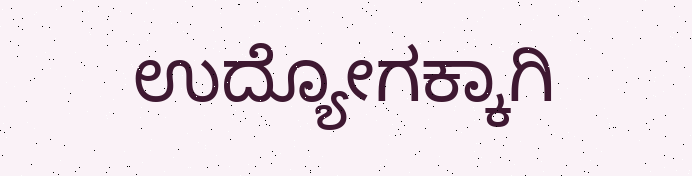ಉದ್ಯೋಗಕ್ಕಾಗಿ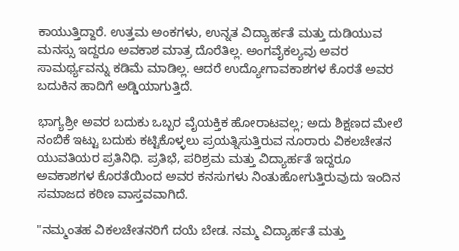ಕಾಯುತ್ತಿದ್ದಾರೆ. ಉತ್ತಮ ಅಂಕಗಳು, ಉನ್ನತ ವಿದ್ಯಾರ್ಹತೆ ಮತ್ತು ದುಡಿಯುವ ಮನಸ್ಸು ಇದ್ದರೂ ಅವಕಾಶ ಮಾತ್ರ ದೊರೆತಿಲ್ಲ. ಅಂಗವೈಕಲ್ಯವು ಅವರ ಸಾಮರ್ಥ್ಯವನ್ನು ಕಡಿಮೆ ಮಾಡಿಲ್ಲ. ಆದರೆ ಉದ್ಯೋಗಾವಕಾಶಗಳ ಕೊರತೆ ಅವರ ಬದುಕಿನ ಹಾದಿಗೆ ಅಡ್ಡಿಯಾಗುತ್ತಿದೆ.

ಭಾಗ್ಯಶ್ರೀ ಅವರ ಬದುಕು ಒಬ್ಬರ ವೈಯಕ್ತಿಕ ಹೋರಾಟವಲ್ಲ; ಅದು ಶಿಕ್ಷಣದ ಮೇಲೆ ನಂಬಿಕೆ ಇಟ್ಟು ಬದುಕು ಕಟ್ಟಿಕೊಳ್ಳಲು ಪ್ರಯತ್ನಿಸುತ್ತಿರುವ ನೂರಾರು ವಿಕಲಚೇತನ ಯುವತಿಯರ ಪ್ರತಿನಿಧಿ. ಪ್ರತಿಭೆ, ಪರಿಶ್ರಮ ಮತ್ತು ವಿದ್ಯಾರ್ಹತೆ ಇದ್ದರೂ ಅವಕಾಶಗಳ ಕೊರತೆಯಿಂದ ಅವರ ಕನಸುಗಳು ನಿಂತುಹೋಗುತ್ತಿರುವುದು ಇಂದಿನ ಸಮಾಜದ ಕಠಿಣ ವಾಸ್ತವವಾಗಿದೆ.

"ನಮ್ಮಂತಹ ವಿಕಲಚೇತನರಿಗೆ ದಯೆ ಬೇಡ. ನಮ್ಮ ವಿದ್ಯಾರ್ಹತೆ ಮತ್ತು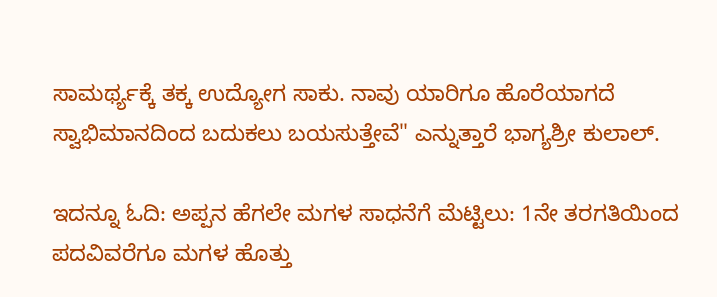ಸಾಮರ್ಥ್ಯಕ್ಕೆ ತಕ್ಕ ಉದ್ಯೋಗ ಸಾಕು. ನಾವು ಯಾರಿಗೂ ಹೊರೆಯಾಗದೆ ಸ್ವಾಭಿಮಾನದಿಂದ ಬದುಕಲು ಬಯಸುತ್ತೇವೆ" ಎನ್ನುತ್ತಾರೆ ಭಾಗ್ಯಶ್ರೀ ಕುಲಾಲ್.

ಇದನ್ನೂ ಓದಿ: ಅಪ್ಪನ ಹೆಗಲೇ ಮಗಳ ಸಾಧನೆಗೆ ಮೆಟ್ಟಿಲು: 1ನೇ ತರಗತಿಯಿಂದ ಪದವಿವರೆಗೂ ಮಗಳ ಹೊತ್ತು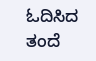ಓದಿಸಿದ ತಂದೆ